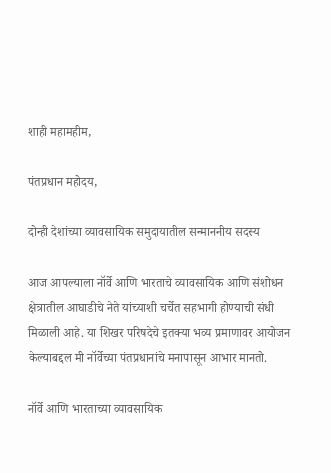शाही महामहीम,

पंतप्रधान महोदय,

दोन्ही देशांच्या व्यावसायिक समुदायातील सन्माननीय सदस्य

आज आपल्याला नॉर्वे आणि भारताचे व्यावसायिक आणि संशोधन क्षेत्रातील आघाडीचे नेते यांच्याशी चर्चेत सहभागी होण्याची संधी मिळाली आहे. या शिखर परिषदेचे इतक्या भव्य प्रमाणावर आयोजन केल्याबद्दल मी नॉर्वेच्या पंतप्रधानांचे मनापासून आभार मानतो.

नॉर्वे आणि भारताच्या व्यावसायिक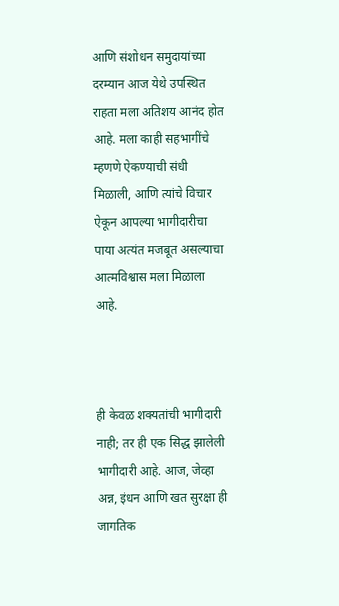आणि संशोधन समुदायांच्या दरम्यान आज येथे उपस्थित राहता मला अतिशय आनंद होत आहे. मला काही सहभागींचे म्हणणे ऐकण्याची संधी मिळाली, आणि त्यांचे विचार ऐकून आपल्या भागीदारीचा पाया अत्यंत मजबूत असल्याचा आत्मविश्वास मला मिळाला आहे.



ही केवळ शक्यतांची भागीदारी नाही; तर ही एक सिद्ध झालेली भागीदारी आहे. आज, जेव्हा अन्न, इंधन आणि खत सुरक्षा ही जागतिक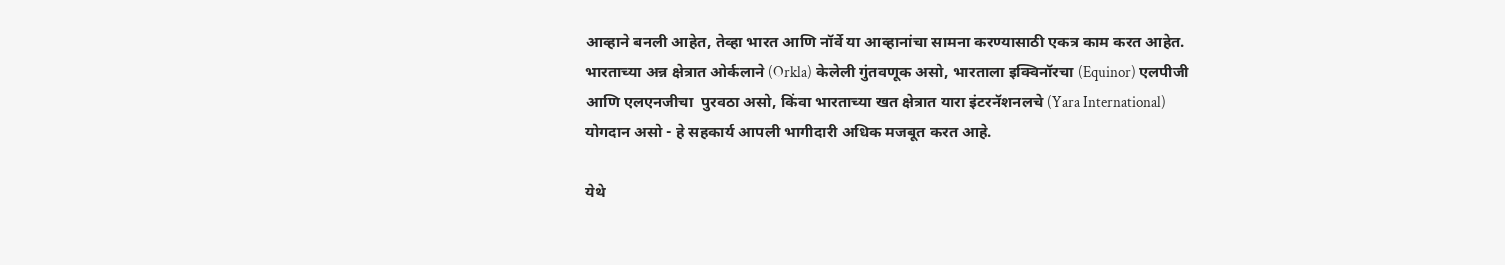आव्हाने बनली आहेत, तेव्हा भारत आणि नॉर्वे या आव्हानांचा सामना करण्यासाठी एकत्र काम करत आहेत. भारताच्या अन्न क्षेत्रात ओर्कलाने (Orkla) केलेली गुंतवणूक असो, भारताला इक्विनॉरचा (Equinor) एलपीजी  आणि एलएनजीचा  पुरवठा असो, किंवा भारताच्या खत क्षेत्रात यारा इंटरनॅशनलचे (Yara International) योगदान असो - हे सहकार्य आपली भागीदारी अधिक मजबूत करत आहे.

येथे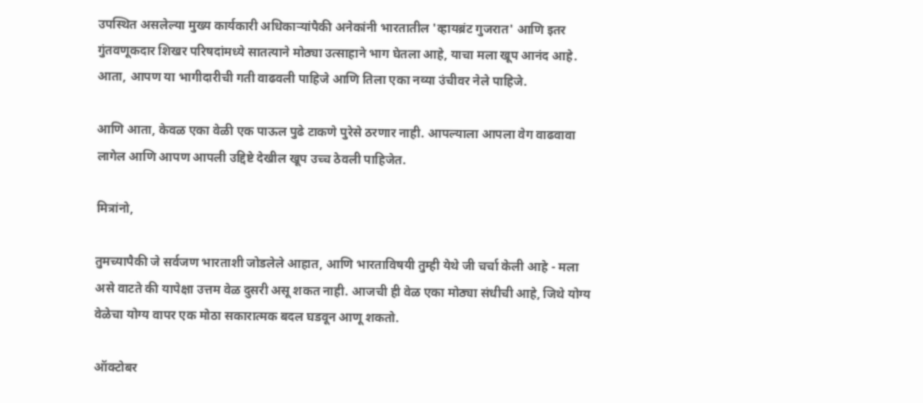उपस्थित असलेल्या मुख्य कार्यकारी अधिकाऱ्यांपैकी अनेकांनी भारतातील 'व्हायब्रंट गुजरात' आणि इतर गुंतवणूकदार शिखर परिषदांमध्ये सातत्याने मोठ्या उत्साहाने भाग घेतला आहे, याचा मला खूप आनंद आहे. आता, आपण या भागीदारीची गती वाढवली पाहिजे आणि तिला एका नव्या उंचीवर नेले पाहिजे.

आणि आता, केवळ एका वेळी एक पाऊल पुढे टाकणे पुरेसे ठरणार नाही. आपल्याला आपला वेग वाढवावा लागेल आणि आपण आपली उद्दिष्टे देखील खूप उच्च ठेवली पाहिजेत.

मित्रांनो,

तुमच्यापैकी जे सर्वजण भारताशी जोडलेले आहात, आणि भारताविषयी तुम्ही येथे जी चर्चा केली आहे - मला असे वाटते की यापेक्षा उत्तम वेळ दुसरी असू शकत नाही. आजची ही वेळ एका मोठ्या संधीची आहे, जिथे योग्य वेळेचा योग्य वापर एक मोठा सकारात्मक बदल घडवून आणू शकतो.

ऑक्टोबर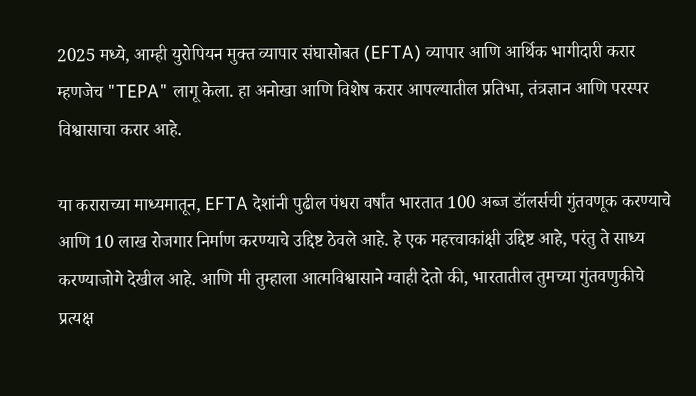2025 मध्ये, आम्ही युरोपियन मुक्त व्यापार संघासोबत (EFTA) व्यापार आणि आर्थिक भागीदारी करार म्हणजेच "TEPA" लागू केला. हा अनोखा आणि विशेष करार आपल्यातील प्रतिभा, तंत्रज्ञान आणि परस्पर विश्वासाचा करार आहे.

या कराराच्या माध्यमातून, EFTA देशांनी पुढील पंधरा वर्षांत भारतात 100 अब्ज डॉलर्सची गुंतवणूक करण्याचे आणि 10 लाख रोजगार निर्माण करण्याचे उद्दिष्ट ठेवले आहे. हे एक महत्त्वाकांक्षी उद्दिष्ट आहे, परंतु ते साध्य करण्याजोगे देखील आहे. आणि मी तुम्हाला आत्मविश्वासाने ग्वाही देतो की, भारतातील तुमच्या गुंतवणुकीचे प्रत्यक्ष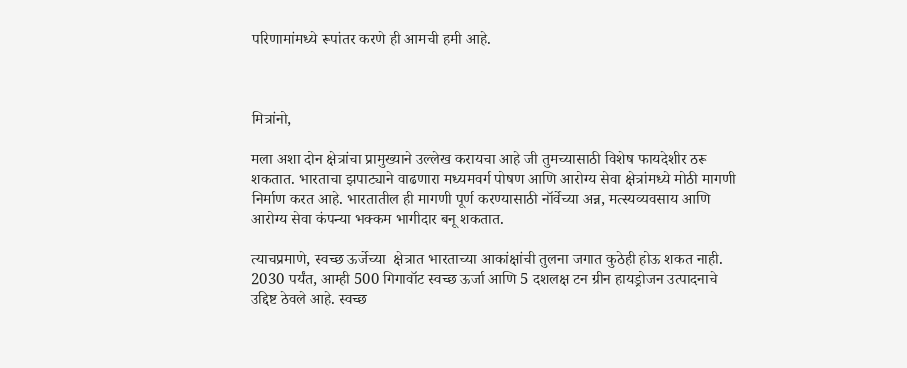परिणामांमध्ये रूपांतर करणे ही आमची हमी आहे.



मित्रांनो,

मला अशा दोन क्षेत्रांचा प्रामुख्याने उल्लेख करायचा आहे जी तुमच्यासाठी विशेष फायदेशीर ठरू शकतात. भारताचा झपाट्याने वाढणारा मध्यमवर्ग पोषण आणि आरोग्य सेवा क्षेत्रांमध्ये मोठी मागणी निर्माण करत आहे. भारतातील ही मागणी पूर्ण करण्यासाठी नॉर्वेच्या अन्न, मत्स्यव्यवसाय आणि आरोग्य सेवा कंपन्या भक्कम भागीदार बनू शकतात.

त्याचप्रमाणे, स्वच्छ ऊर्जेच्या  क्षेत्रात भारताच्या आकांक्षांची तुलना जगात कुठेही होऊ शकत नाही. 2030 पर्यंत, आम्ही 500 गिगावॉट स्वच्छ ऊर्जा आणि 5 दशलक्ष टन ग्रीन हायड्रोजन उत्पादनाचे उद्दिष्ट ठेवले आहे. स्वच्छ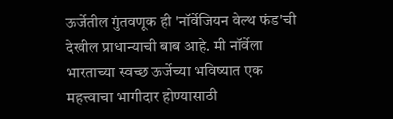ऊर्जेतील गुंतवणूक ही 'नॉर्वेजियन वेल्थ फंड'ची  देखील प्राधान्याची बाब आहे. मी नॉर्वेला भारताच्या स्वच्छ ऊर्जेच्या भविष्यात एक महत्त्वाचा भागीदार होण्यासाठी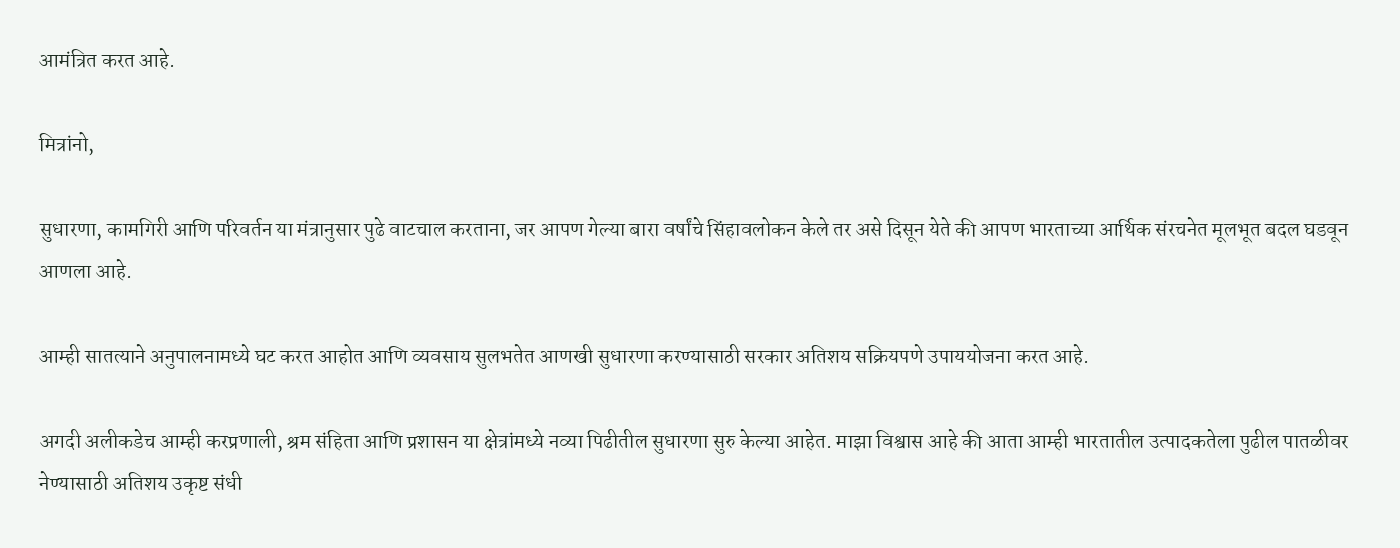आमंत्रित करत आहे.

मित्रांनो,

सुधारणा, कामगिरी आणि परिवर्तन या मंत्रानुसार पुढे वाटचाल करताना, जर आपण गेल्या बारा वर्षांचे सिंहावलोकन केले तर असे दिसून येते की आपण भारताच्या आर्थिक संरचनेत मूलभूत बदल घडवून आणला आहे.

आम्ही सातत्याने अनुपालनामध्ये घट करत आहोत आणि व्यवसाय सुलभतेत आणखी सुधारणा करण्यासाठी सरकार अतिशय सक्रियपणे उपाययोजना करत आहे.

अगदी अलीकडेच आम्ही करप्रणाली, श्रम संहिता आणि प्रशासन या क्षेत्रांमध्ये नव्या पिढीतील सुधारणा सुरु केल्या आहेत. माझा विश्वास आहे की आता आम्ही भारतातील उत्पादकतेला पुढील पातळीवर नेण्यासाठी अतिशय उकृष्ट संधी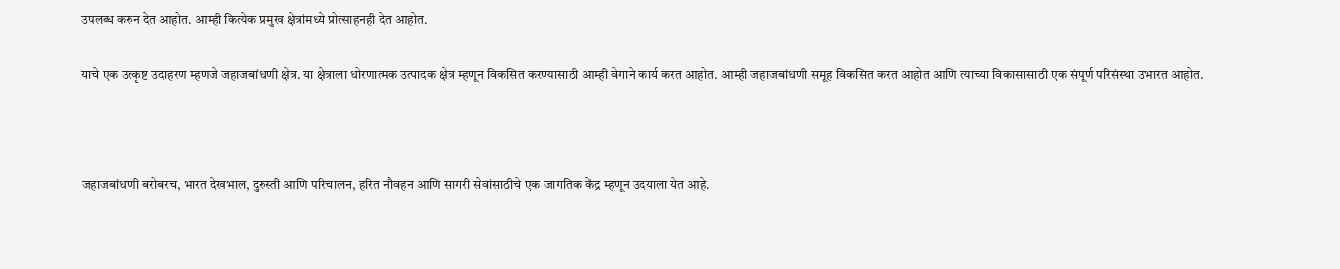उपलब्ध करुन देत आहोत. आम्ही कित्येक प्रमुख क्षेत्रांमध्ये प्रोत्साहनही देत आहोत.

याचे एक उत्कृष्ट उदाहरण म्हणजे जहाजबांधणी क्षेत्र. या क्षेत्राला धोरणात्मक उत्पादक क्षेत्र म्हणून विकसित करण्यासाठी आम्ही वेगाने कार्य करत आहोत. आम्ही जहाजबांधणी समूह विकसित करत आहोत आणि त्याच्या विकासासाठी एक संपूर्ण परिसंस्था उभारत आहोत.



जहाजबांधणी बरोबरच, भारत देखभाल, दुरुस्ती आणि परिचालन, हरित नौवहन आणि सागरी सेवांसाठीचे एक जागतिक केंद्र म्हणून उदयाला येत आहे.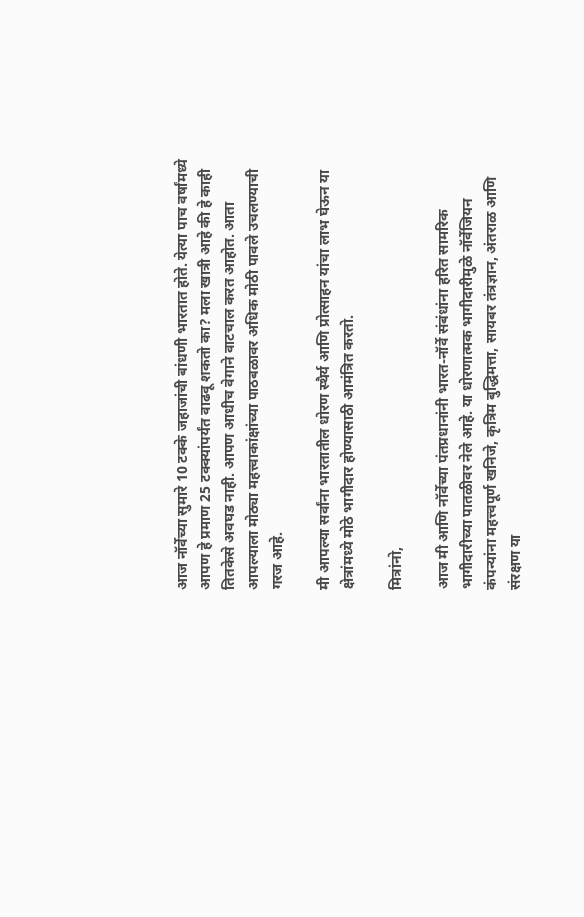आज नॉर्वेच्या सुमारे 10 टक्के जहाजांची बांधणी भारतात होते. येत्या पाच वर्षांमध्ये आपण हे प्रमाण 25 टक्क्यांपर्यंत वाढवू शकतो का? मला खात्री आहे की हे काही तितकेसे अवघड नाही. आपण आधीच वेगाने वाटचाल करत आहोत. आता आपल्याला मोठ्या महत्त्वाकांक्षांच्या पाठबळावर अधिक मोठी पावले उचलण्याची गरज आहे.

मी आपल्या सर्वांना भारतातील धोरण स्थैर्य आणि प्रोत्साहन यांचा लाभ घेऊन या क्षेत्रांमध्ये मोठे भागीदार होण्यासाठी आमंत्रित करतो.

मित्रांनो,

आज मी आणि नॉर्वेच्या पंतप्रधानांनी भारत-नॉर्वे संबंधांना हरित सामरिक भागीदारीच्या पातळीवर नेले आहे. या धोरणात्मक भागीदारीमुळे नॉर्वेजियन कंपन्यांना महत्त्वपूर्ण खनिजे, कृत्रिम बुद्धिमत्ता, सायबर तंत्रज्ञान, अंतराळ आणि संरक्षण या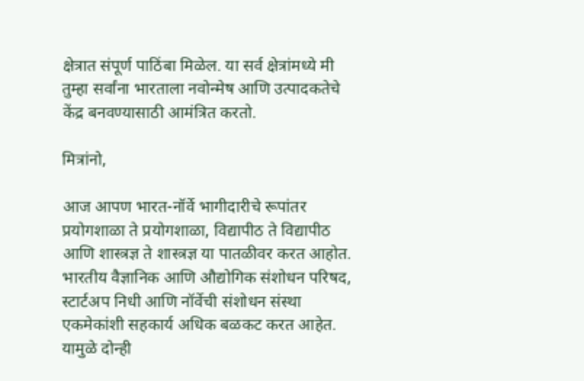क्षेत्रात संपूर्ण पाठिंबा मिळेल. या सर्व क्षेत्रांमध्ये मी तुम्हा सर्वांना भारताला नवोन्मेष आणि उत्पादकतेचे केंद्र बनवण्यासाठी आमंत्रित करतो.

मित्रांनो,

आज आपण भारत-नॉर्वे भागीदारीचे रूपांतर प्रयोगशाळा ते प्रयोगशाळा, विद्यापीठ ते विद्यापीठ आणि शास्त्रज्ञ ते शास्त्रज्ञ या पातळीवर करत आहोत. भारतीय वैज्ञानिक आणि औद्योगिक संशोधन परिषद, स्टार्टअप निधी आणि नॉर्वेची संशोधन संस्था एकमेकांशी सहकार्य अधिक बळकट करत आहेत. यामुळे दोन्ही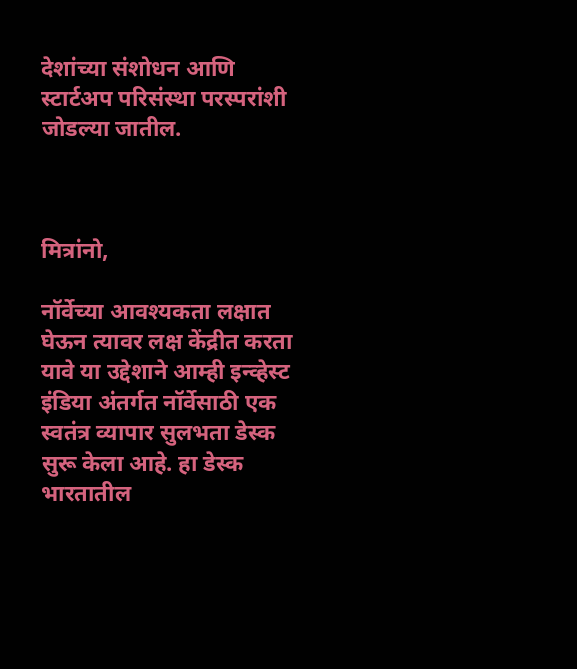देशांच्या संशोधन आणि स्टार्टअप परिसंस्था परस्परांशी जोडल्या जातील.



मित्रांनो,

नॉर्वेच्या आवश्यकता लक्षात घेऊन त्यावर लक्ष केंद्रीत करता यावे या उद्देशाने आम्ही इन्व्हेस्ट इंडिया अंतर्गत नॉर्वेसाठी एक स्वतंत्र व्यापार सुलभता डेस्क सुरू केला आहे. हा डेस्क भारतातील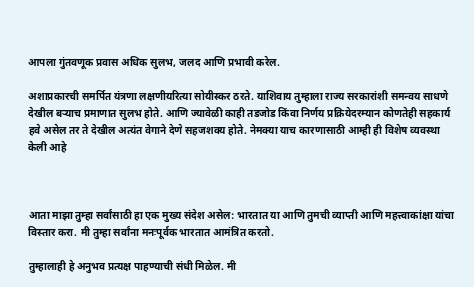आपला गुंतवणूक प्रवास अधिक सुलभ, जलद आणि प्रभावी करेल.

अशाप्रकारची समर्पित यंत्रणा लक्षणीयरित्या सोयीस्कर ठरते. याशिवाय तुम्हाला राज्य सरकारांशी समन्वय साधणे देखील बऱ्याच प्रमाणात सुलभ होते. आणि ज्यावेळी काही तडजोड किंवा निर्णय प्रक्रियेदरम्यान कोणतेही सहकार्य हवे असेल तर ते देखील अत्यंत वेगाने देणे सहजशक्य होते. नेमक्या याच कारणासाठी आम्ही ही विशेष व्यवस्था केली आहे



आता माझा तुम्हा सर्वांसाठी हा एक मुख्य संदेश असेल: भारतात या आणि तुमची व्याप्ती आणि महत्त्वाकांक्षा यांचा विस्तार करा. मी तुम्हा सर्वांना मनःपूर्वक भारतात आमंत्रित करतो.

तुम्हालाही हे अनुभव प्रत्यक्ष पाहण्याची संधी मिळेल. मी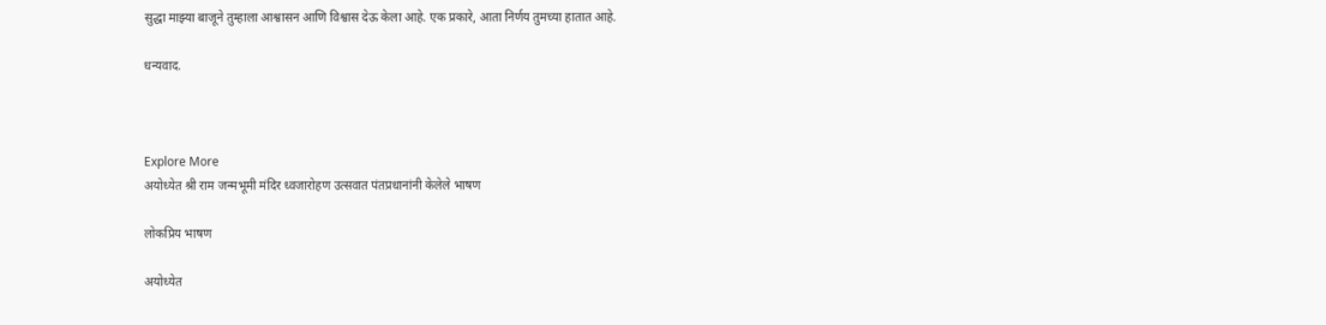सुद्धा माझ्या बाजूने तुम्हाला आश्वासन आणि विश्वास देऊ केला आहे. एक प्रकारे, आता निर्णय तुमच्या हातात आहे.

धन्यवाद.



Explore More
अयोध्येत श्री राम जन्मभूमी मंदिर ध्वजारोहण उत्सवात पंतप्रधानांनी केलेले भाषण

लोकप्रिय भाषण

अयोध्येत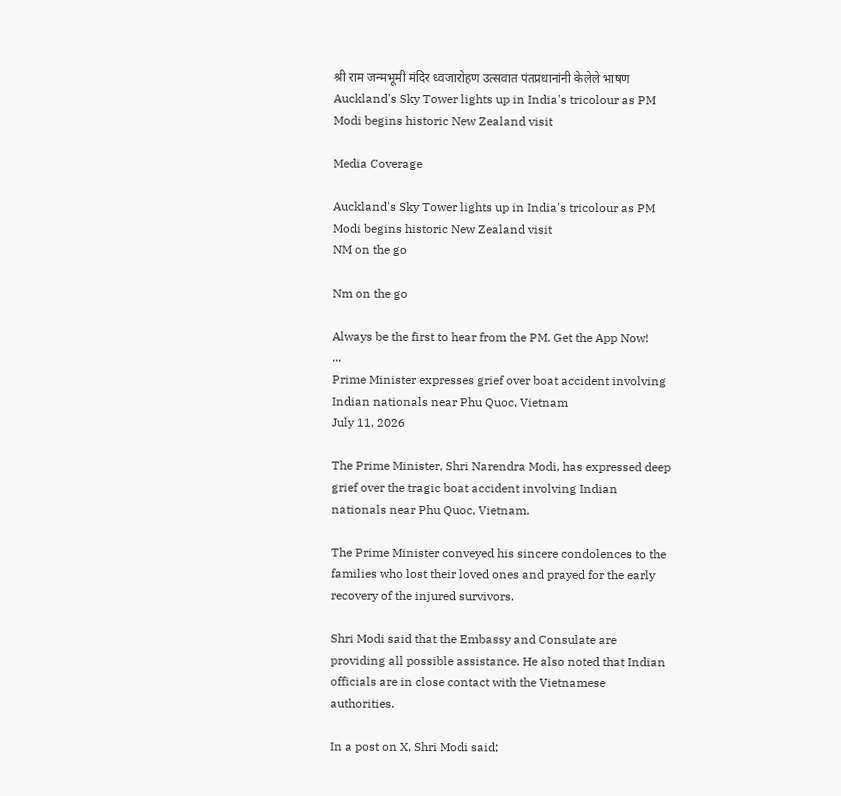श्री राम जन्मभूमी मंदिर ध्वजारोहण उत्सवात पंतप्रधानांनी केलेले भाषण
Auckland's Sky Tower lights up in India's tricolour as PM Modi begins historic New Zealand visit

Media Coverage

Auckland's Sky Tower lights up in India's tricolour as PM Modi begins historic New Zealand visit
NM on the go

Nm on the go

Always be the first to hear from the PM. Get the App Now!
...
Prime Minister expresses grief over boat accident involving Indian nationals near Phu Quoc, Vietnam
July 11, 2026

The Prime Minister, Shri Narendra Modi, has expressed deep grief over the tragic boat accident involving Indian nationals near Phu Quoc, Vietnam.

The Prime Minister conveyed his sincere condolences to the families who lost their loved ones and prayed for the early recovery of the injured survivors.

Shri Modi said that the Embassy and Consulate are providing all possible assistance. He also noted that Indian officials are in close contact with the Vietnamese authorities.

In a post on X, Shri Modi said;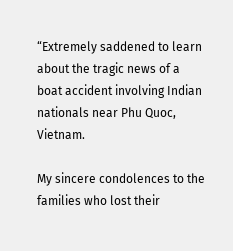“Extremely saddened to learn about the tragic news of a boat accident involving Indian nationals near Phu Quoc, Vietnam.

My sincere condolences to the families who lost their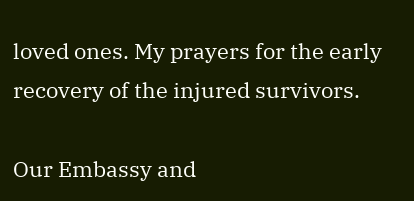loved ones. My prayers for the early recovery of the injured survivors.

Our Embassy and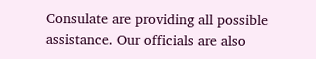Consulate are providing all possible assistance. Our officials are also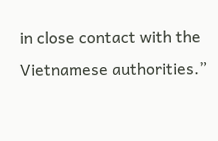in close contact with the Vietnamese authorities.”